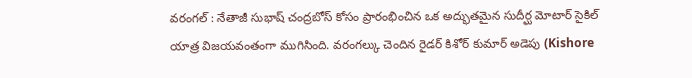వరంగల్ : నేతాజీ సుభాష్ చంద్రబోస్ కోసం ప్రారంభించిన ఒక అద్భుతమైన సుదీర్ఘ మోటార్ సైకిల్ యాత్ర విజయవంతంగా ముగిసింది. వరంగల్కు చెందిన రైడర్ కిశోర్ కుమార్ అడెపు (Kishore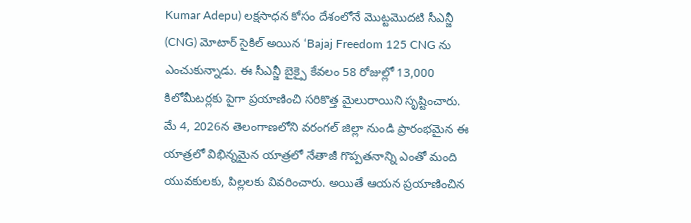Kumar Adepu) లక్షసాధన కోసం దేశంలోనే మొట్టమొదటి సీఎన్జీ (CNG) మోటార్ సైకిల్ అయిన ‘Bajaj Freedom 125 CNG ను ఎంచుకున్నాడు. ఈ సీఎన్జీ బైక్పై కేవలం 58 రోజుల్లో 13,000 కిలోమీటర్లకు పైగా ప్రయాణించి సరికొత్త మైలురాయిని సృష్టించారు.
మే 4, 2026న తెలంగాణలోని వరంగల్ జిల్లా నుండి ప్రారంభమైన ఈ యాత్రలో విభిన్నమైన యాత్రలో నేతాజీ గొప్పతనాన్ని ఎంతో మంది యువకులకు, పిల్లలకు వివరించారు. అయితే ఆయన ప్రయాణించిన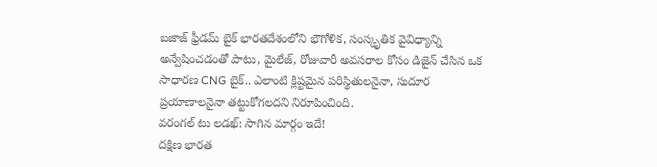బజాజ్ ఫ్రీడమ్ బైక్ భారతదేశంలోని భౌగోళిక, సంస్కృతిక వైవిధ్యాన్ని అన్వేషించడంతో పాటు, మైలేజ్, రోజువారీ అవసరాల కోసం డిజైన్ చేసిన ఒక సాధారణ CNG బైక్.. ఎలాంటి క్లిష్టమైన పరిస్థితులనైనా, సుదూర ప్రయాణాలనైనా తట్టుకోగలదని నిరూపించింది.
వరంగల్ టు లడఖ్: సాగిన మార్గం ఇదే!
దక్షిణ భారత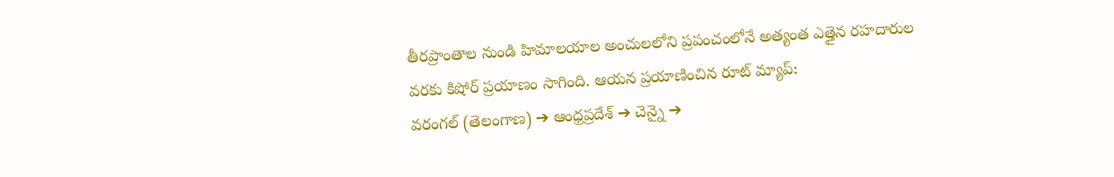తీరప్రాంతాల నుండి హిమాలయాల అంచులలోని ప్రపంచంలోనే అత్యంత ఎత్తైన రహదారుల వరకు కిషోర్ ప్రయాణం సాగింది. ఆయన ప్రయాణించిన రూట్ మ్యాప్:
వరంగల్ (తెలంగాణ) ➔ ఆంధ్రప్రదేశ్ ➔ చెన్నై ➔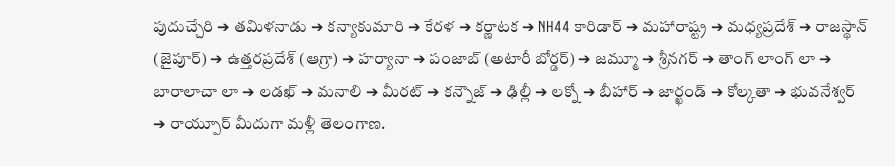పుదుచ్చేరి ➔ తమిళనాడు ➔ కన్యాకుమారి ➔ కేరళ ➔ కర్ణాటక ➔ NH44 కారిడార్ ➔ మహారాష్ట్ర ➔ మధ్యప్రదేశ్ ➔ రాజస్థాన్ (జైపూర్) ➔ ఉత్తరప్రదేశ్ (ఆగ్రా) ➔ హర్యానా ➔ పంజాబ్ (అటారీ బోర్డర్) ➔ జమ్మూ ➔ శ్రీనగర్ ➔ తాంగ్ లాంగ్ లా ➔ బారాలాచా లా ➔ లడఖ్ ➔ మనాలి ➔ మీరట్ ➔ కన్నౌజ్ ➔ ఢిల్లీ ➔ లక్నో ➔ బీహార్ ➔ జార్ఖండ్ ➔ కోల్కతా ➔ భువనేశ్వర్
➔ రాయ్పూర్ మీదుగా మళ్లీ తెలంగాణ.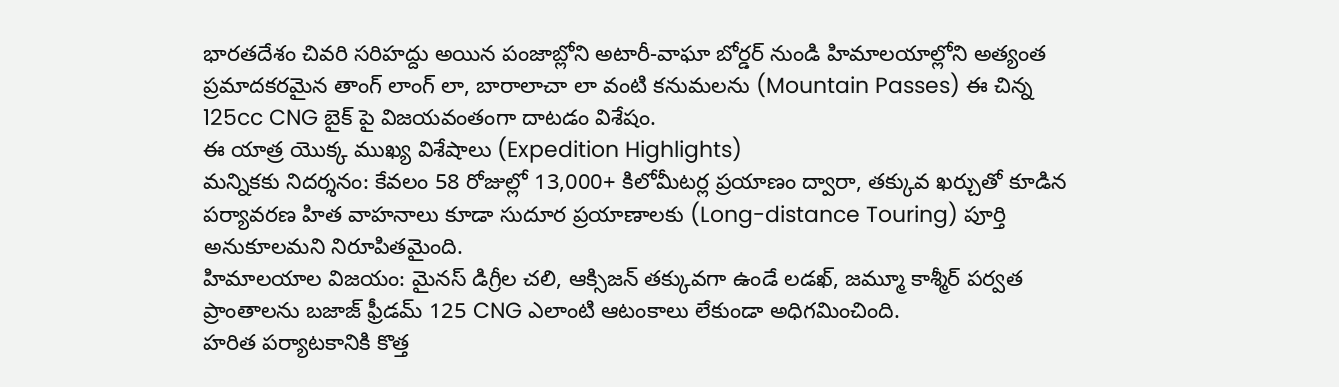భారతదేశం చివరి సరిహద్దు అయిన పంజాబ్లోని అటారీ-వాఘా బోర్డర్ నుండి హిమాలయాల్లోని అత్యంత ప్రమాదకరమైన తాంగ్ లాంగ్ లా, బారాలాచా లా వంటి కనుమలను (Mountain Passes) ఈ చిన్న 125cc CNG బైక్ పై విజయవంతంగా దాటడం విశేషం.
ఈ యాత్ర యొక్క ముఖ్య విశేషాలు (Expedition Highlights)
మన్నికకు నిదర్శనం: కేవలం 58 రోజుల్లో 13,000+ కిలోమీటర్ల ప్రయాణం ద్వారా, తక్కువ ఖర్చుతో కూడిన పర్యావరణ హిత వాహనాలు కూడా సుదూర ప్రయాణాలకు (Long-distance Touring) పూర్తి అనుకూలమని నిరూపితమైంది.
హిమాలయాల విజయం: మైనస్ డిగ్రీల చలి, ఆక్సిజన్ తక్కువగా ఉండే లడఖ్, జమ్మూ కాశ్మీర్ పర్వత ప్రాంతాలను బజాజ్ ఫ్రీడమ్ 125 CNG ఎలాంటి ఆటంకాలు లేకుండా అధిగమించింది.
హరిత పర్యాటకానికి కొత్త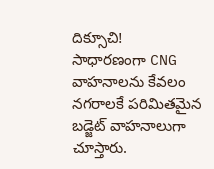దిక్సూచి!
సాధారణంగా CNG వాహనాలను కేవలం నగరాలకే పరిమితమైన బడ్జెట్ వాహనాలుగా చూస్తారు.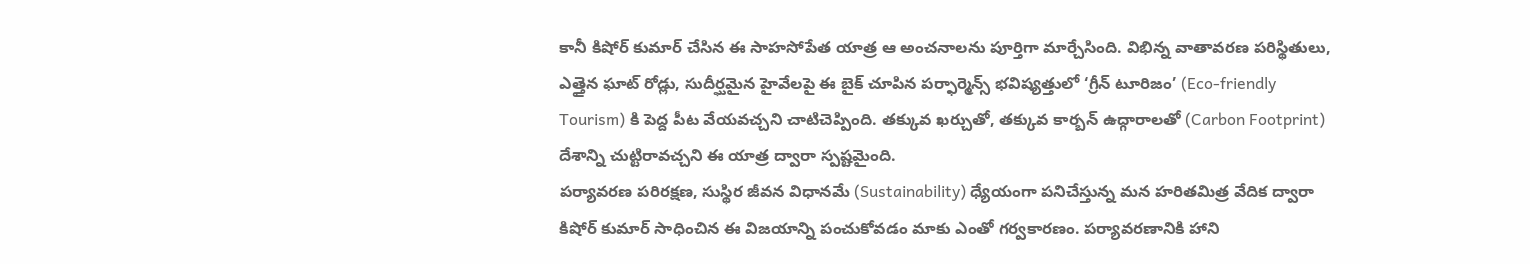కానీ కిషోర్ కుమార్ చేసిన ఈ సాహసోపేత యాత్ర ఆ అంచనాలను పూర్తిగా మార్చేసింది. విభిన్న వాతావరణ పరిస్థితులు, ఎత్తైన ఘాట్ రోడ్లు, సుదీర్ఘమైన హైవేలపై ఈ బైక్ చూపిన పర్ఫార్మెన్స్ భవిష్యత్తులో ‘గ్రీన్ టూరిజం’ (Eco-friendly Tourism) కి పెద్ద పీట వేయవచ్చని చాటిచెప్పింది. తక్కువ ఖర్చుతో, తక్కువ కార్బన్ ఉద్గారాలతో (Carbon Footprint) దేశాన్ని చుట్టిరావచ్చని ఈ యాత్ర ద్వారా స్పష్టమైంది.
పర్యావరణ పరిరక్షణ, సుస్థిర జీవన విధానమే (Sustainability) ధ్యేయంగా పనిచేస్తున్న మన హరితమిత్ర వేదిక ద్వారా కిషోర్ కుమార్ సాధించిన ఈ విజయాన్ని పంచుకోవడం మాకు ఎంతో గర్వకారణం. పర్యావరణానికి హాని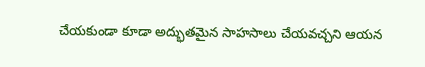చేయకుండా కూడా అద్భుతమైన సాహసాలు చేయవచ్చని ఆయన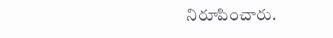నిరూపించారు.